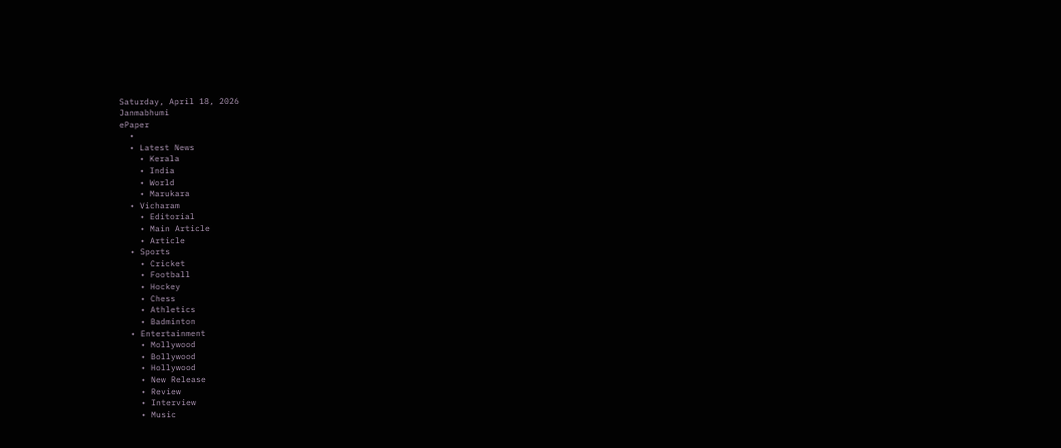Saturday, April 18, 2026
Janmabhumi
ePaper
  •
  • Latest News
    • Kerala
    • India
    • World
    • Marukara
  • Vicharam
    • Editorial
    • Main Article
    • Article
  • Sports
    • Cricket
    • Football
    • Hockey
    • Chess
    • Athletics
    • Badminton
  • Entertainment
    • Mollywood
    • Bollywood
    • Hollywood
    • New Release
    • Review
    • Interview
    • Music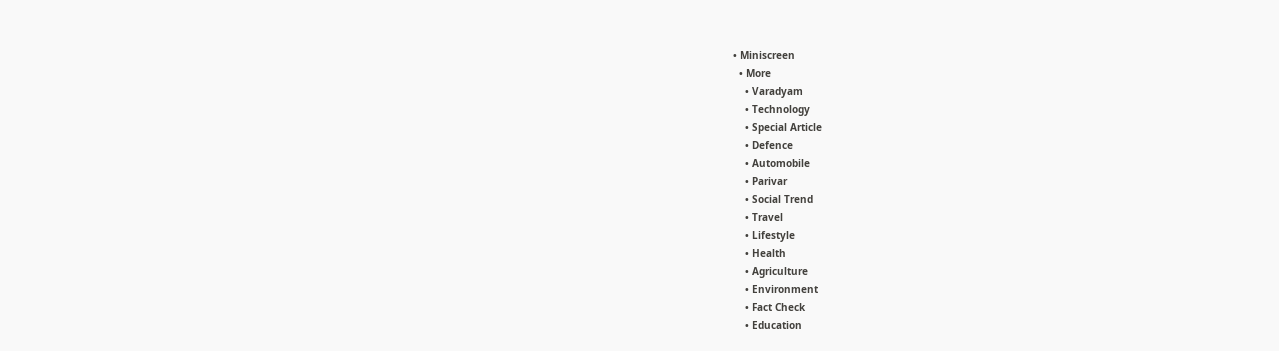• Miniscreen
  • More
    • Varadyam
    • Technology
    • Special Article
    • Defence
    • Automobile
    • Parivar
    • Social Trend
    • Travel
    • Lifestyle
    • Health
    • Agriculture
    • Environment
    • Fact Check
    • Education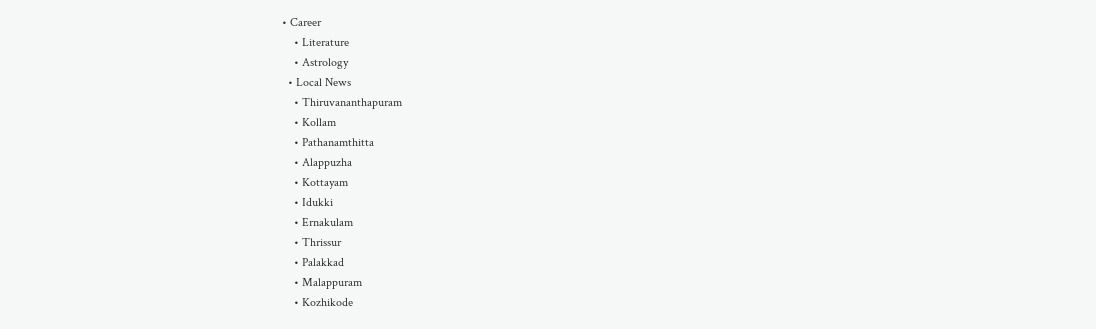• Career
    • Literature
    • Astrology
  • Local News
    • Thiruvananthapuram
    • Kollam
    • Pathanamthitta
    • Alappuzha
    • Kottayam
    • Idukki
    • Ernakulam
    • Thrissur
    • Palakkad
    • Malappuram
    • Kozhikode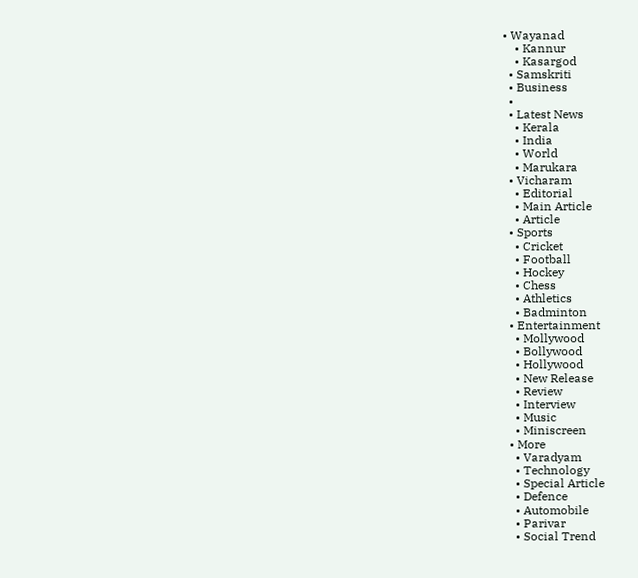• Wayanad
    • Kannur
    • Kasargod
  • Samskriti
  • Business
  •
  • Latest News
    • Kerala
    • India
    • World
    • Marukara
  • Vicharam
    • Editorial
    • Main Article
    • Article
  • Sports
    • Cricket
    • Football
    • Hockey
    • Chess
    • Athletics
    • Badminton
  • Entertainment
    • Mollywood
    • Bollywood
    • Hollywood
    • New Release
    • Review
    • Interview
    • Music
    • Miniscreen
  • More
    • Varadyam
    • Technology
    • Special Article
    • Defence
    • Automobile
    • Parivar
    • Social Trend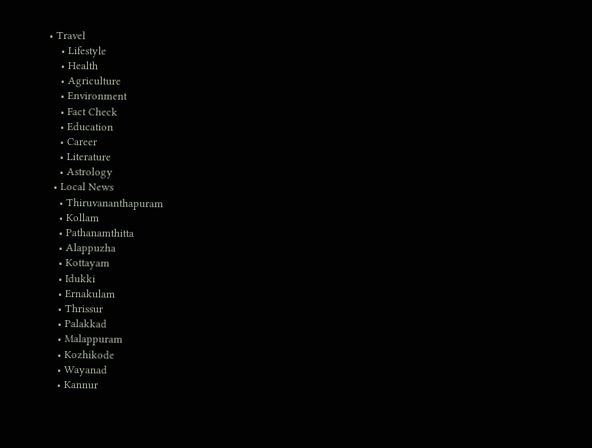• Travel
    • Lifestyle
    • Health
    • Agriculture
    • Environment
    • Fact Check
    • Education
    • Career
    • Literature
    • Astrology
  • Local News
    • Thiruvananthapuram
    • Kollam
    • Pathanamthitta
    • Alappuzha
    • Kottayam
    • Idukki
    • Ernakulam
    • Thrissur
    • Palakkad
    • Malappuram
    • Kozhikode
    • Wayanad
    • Kannur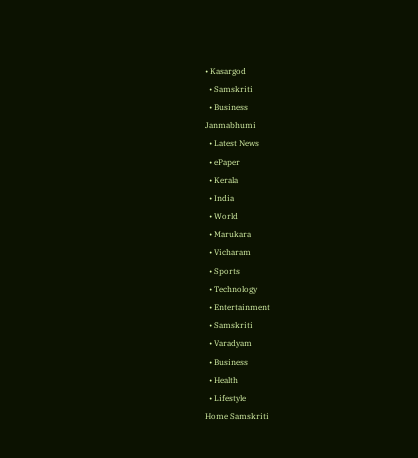• Kasargod
  • Samskriti
  • Business
Janmabhumi
  • Latest News
  • ePaper
  • Kerala
  • India
  • World
  • Marukara
  • Vicharam
  • Sports
  • Technology
  • Entertainment
  • Samskriti
  • Varadyam
  • Business
  • Health
  • Lifestyle
Home Samskriti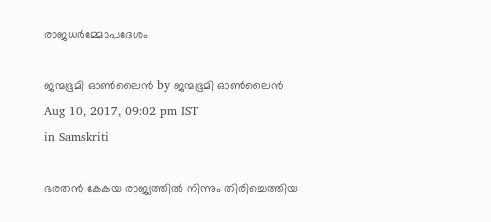രാജധര്‍മ്മോപദേശം

ജന്മഭൂമി ഓണ്‍ലൈന്‍ by ജന്മഭൂമി ഓണ്‍ലൈന്‍
Aug 10, 2017, 09:02 pm IST
in Samskriti

ഭരതന്‍ കേകയ രാജ്യത്തില്‍ നിന്നും തിരിച്ചെത്തിയ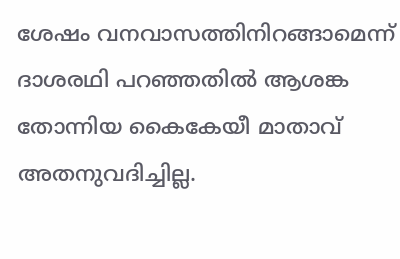ശേഷം വനവാസത്തിനിറങ്ങാമെന്ന് ദാശരഥി പറഞ്ഞതില്‍ ആശങ്ക തോന്നിയ കൈകേയീ മാതാവ് അതനുവദിച്ചില്ല.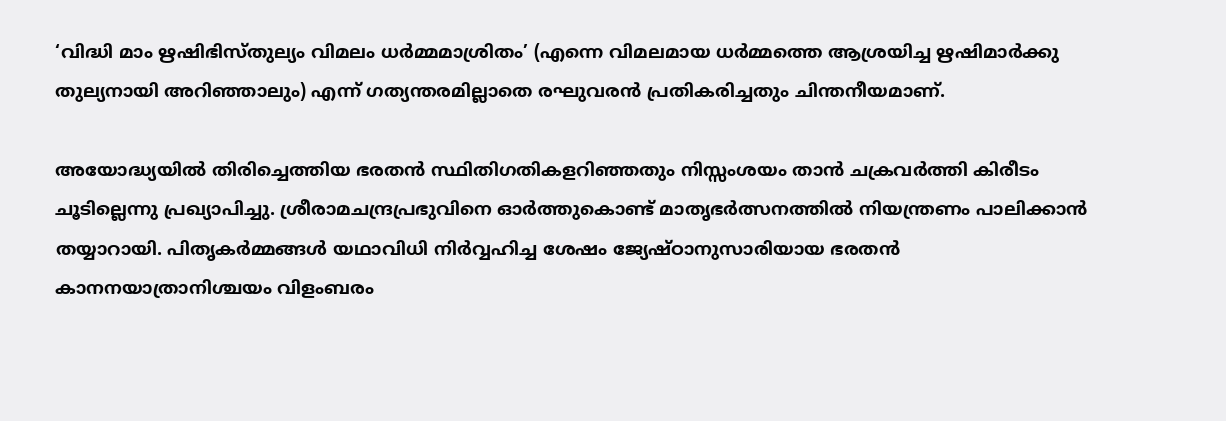‘വിദ്ധി മാം ഋഷിഭിസ്തുല്യം വിമലം ധര്‍മ്മമാശ്രിതം’ (എന്നെ വിമലമായ ധര്‍മ്മത്തെ ആശ്രയിച്ച ഋഷിമാര്‍ക്കു തുല്യനായി അറിഞ്ഞാലും) എന്ന് ഗത്യന്തരമില്ലാതെ രഘുവരന്‍ പ്രതികരിച്ചതും ചിന്തനീയമാണ്.

അയോദ്ധ്യയില്‍ തിരിച്ചെത്തിയ ഭരതന്‍ സ്ഥിതിഗതികളറിഞ്ഞതും നിസ്സംശയം താന്‍ ചക്രവര്‍ത്തി കിരീടം ചൂടില്ലെന്നു പ്രഖ്യാപിച്ചു. ശ്രീരാമചന്ദ്രപ്രഭുവിനെ ഓര്‍ത്തുകൊണ്ട് മാതൃഭര്‍ത്സനത്തില്‍ നിയന്ത്രണം പാലിക്കാന്‍ തയ്യാറായി. പിതൃകര്‍മ്മങ്ങള്‍ യഥാവിധി നിര്‍വ്വഹിച്ച ശേഷം ജ്യേഷ്ഠാനുസാരിയായ ഭരതന്‍ കാനനയാത്രാനിശ്ചയം വിളംബരം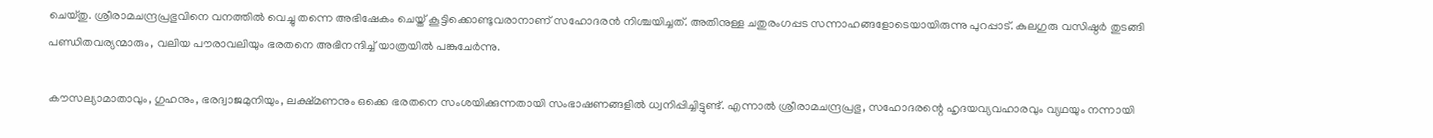ചെയ്തു. ശ്രീരാമചന്ദ്രപ്രഭുവിനെ വനത്തില്‍ വെച്ചു തന്നെ അഭിഷേകം ചെയ്ത് കൂട്ടിക്കൊണ്ടുവരാനാണ് സഹോദരന്‍ നിശ്ചയിച്ചത്. അതിനുള്ള ചതുരംഗപ്പട സന്നാഹങ്ങളോടെയായിരുന്നു പുറപ്പാട്. കുലഗുരു വസിഷ്ഠര്‍ തുടങ്ങി പണ്ഡിതവര്യന്മാരും, വലിയ പൗരാവലിയും ഭരതനെ അഭിനന്ദിച്ച് യാത്രയില്‍ പങ്കുചേര്‍ന്നു.

കൗസല്യാമാതാവും, ഗുഹനും, ഭരദ്വാജമുനിയും, ലക്ഷ്മണനും ഒക്കെ ഭരതനെ സംശയിക്കുന്നതായി സംഭാഷണങ്ങളില്‍ ധ്വനിപ്പിച്ചിട്ടുണ്ട്. എന്നാല്‍ ശ്രീരാമചന്ദ്രപ്രഭു, സഹോദരന്റെ ഹൃദയവ്യവഹാരവും വ്യഥയും നന്നായി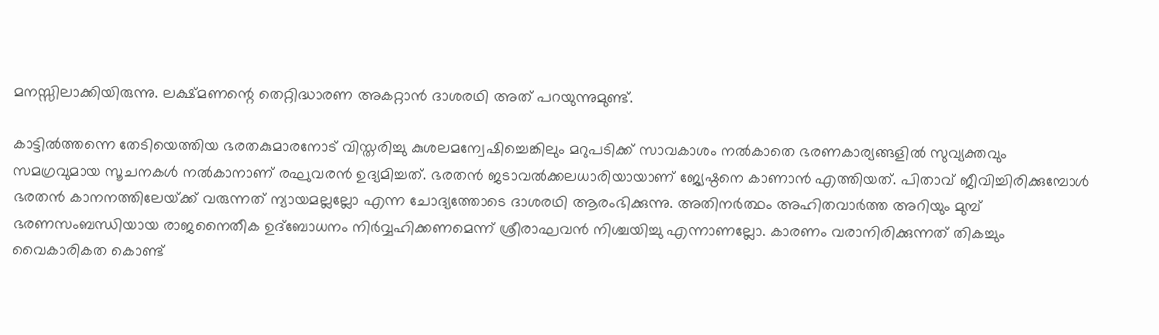മനസ്സിലാക്കിയിരുന്നു. ലക്ഷ്മണന്റെ തെറ്റിദ്ധാരണ അകറ്റാന്‍ ദാശരഥി അത് പറയുന്നുമുണ്ട്.

കാട്ടില്‍ത്തന്നെ തേടിയെത്തിയ ഭരതകുമാരനോട് വിസ്തരിച്ചു കുശലമന്വേഷിച്ചെങ്കിലും മറുപടിക്ക് സാവകാശം നല്‍കാതെ ഭരണകാര്യങ്ങളില്‍ സുവ്യക്തവും സമഗ്രവുമായ സൂചനകള്‍ നല്‍കാനാണ് രഘുവരന്‍ ഉദ്യമിച്ചത്. ഭരതന്‍ ജടാവല്‍ക്കലധാരിയായാണ് ജ്യേഷ്ഠനെ കാണാന്‍ എത്തിയത്. പിതാവ് ജീവിച്ചിരിക്കുമ്പോള്‍ ഭരതന്‍ കാനനത്തിലേയ്‌ക്ക് വരുന്നത് ന്യായമല്ലല്ലോ എന്ന ചോദ്യത്തോടെ ദാശരഥി ആരംഭിക്കുന്നു. അതിനര്‍ത്ഥം അഹിതവാര്‍ത്ത അറിയും മുമ്പ് ഭരണസംബന്ധിയായ രാജനൈതീക ഉദ്‌ബോധനം നിര്‍വ്വഹിക്കണമെന്ന് ശ്രീരാഘവന്‍ നിശ്ചയിച്ചു എന്നാണല്ലോ. കാരണം വരാനിരിക്കുന്നത് തികച്ചും വൈകാരികത കൊണ്ട്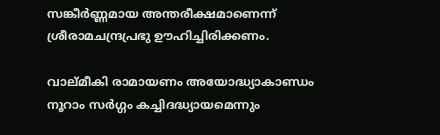സങ്കീര്‍ണ്ണമായ അന്തരീക്ഷമാണെന്ന് ശ്രീരാമചന്ദ്രപ്രഭു ഊഹിച്ചിരിക്കണം.

വാല്മീകി രാമായണം അയോദ്ധ്യാകാണ്ഡം നൂറാം സര്‍ഗ്ഗം കച്ചിദദ്ധ്യായമെന്നും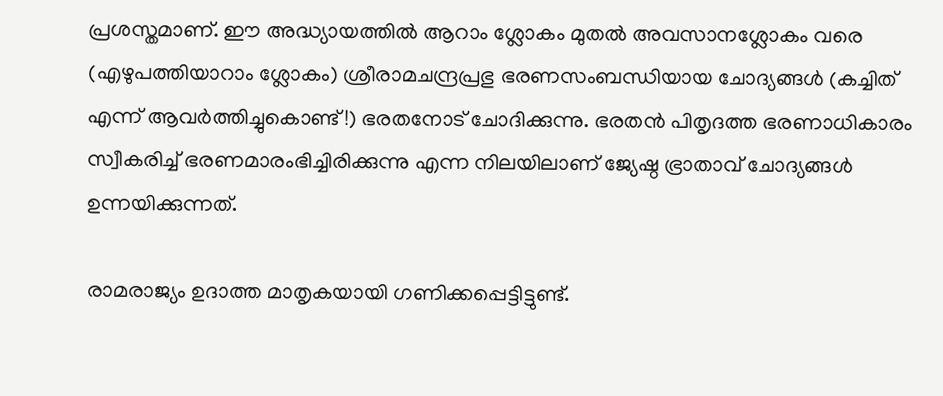പ്രശസ്തമാണ്. ഈ അദ്ധ്യായത്തില്‍ ആറാം ശ്ലോകം മുതല്‍ അവസാനശ്ലോകം വരെ (എഴുപത്തിയാറാം ശ്ലോകം) ശ്രീരാമചന്ദ്രപ്രഭു ഭരണസംബന്ധിയായ ചോദ്യങ്ങള്‍ (കച്ചിത് എന്ന് ആവര്‍ത്തിച്ചുകൊണ്ട് !) ഭരതനോട് ചോദിക്കുന്നു. ഭരതന്‍ പിതൃദത്ത ഭരണാധികാരം സ്വീകരിച്ച് ഭരണമാരംഭിച്ചിരിക്കുന്നു എന്ന നിലയിലാണ് ജ്യേഷ്ഠ ഭ്രാതാവ് ചോദ്യങ്ങള്‍ ഉന്നയിക്കുന്നത്.

രാമരാജ്യം ഉദാത്ത മാതൃകയായി ഗണിക്കപ്പെട്ടിട്ടുണ്ട്.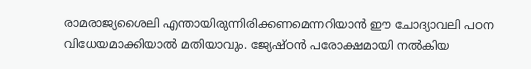രാമരാജ്യശൈലി എന്തായിരുന്നിരിക്കണമെന്നറിയാന്‍ ഈ ചോദ്യാവലി പഠന വിധേയമാക്കിയാല്‍ മതിയാവും. ജ്യേഷ്ഠന്‍ പരോക്ഷമായി നല്‍കിയ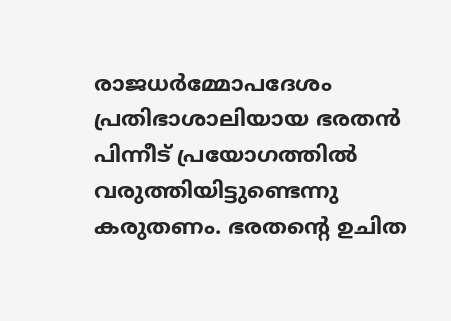രാജധര്‍മ്മോപദേശം പ്രതിഭാശാലിയായ ഭരതന്‍ പിന്നീട് പ്രയോഗത്തില്‍ വരുത്തിയിട്ടുണ്ടെന്നു കരുതണം. ഭരതന്റെ ഉചിത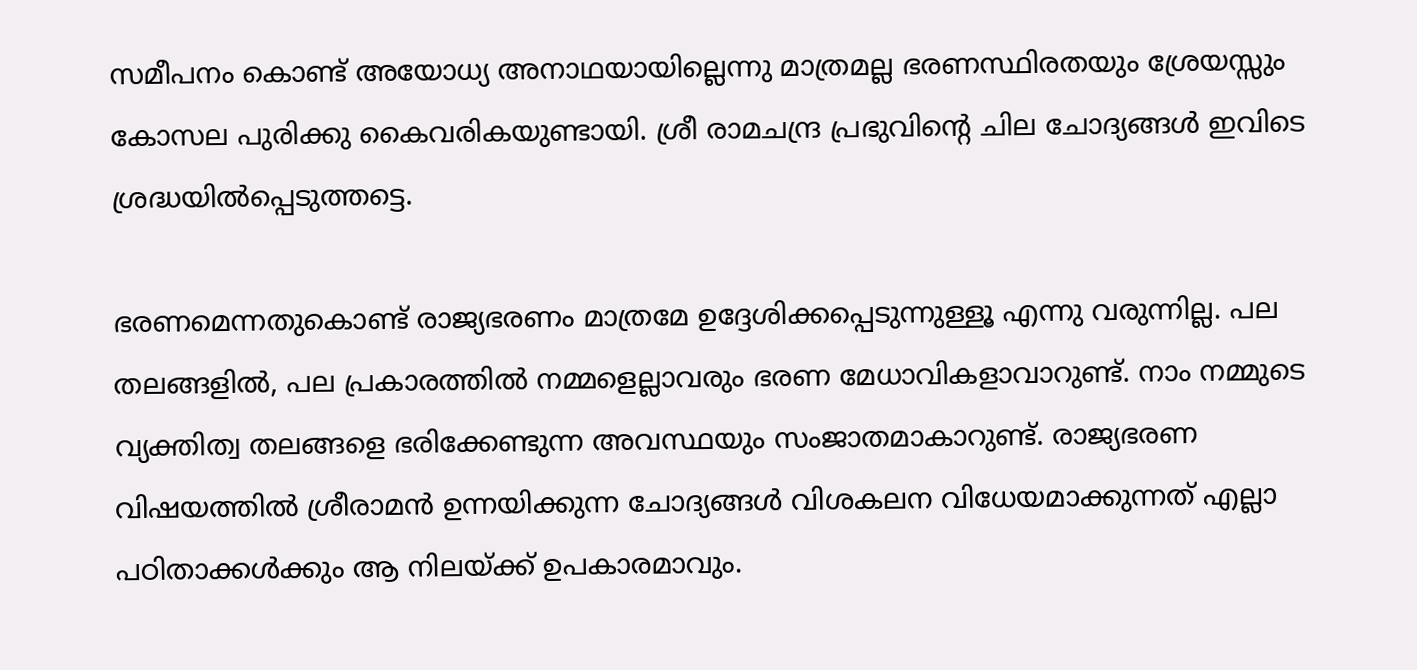സമീപനം കൊണ്ട് അയോധ്യ അനാഥയായില്ലെന്നു മാത്രമല്ല ഭരണസ്ഥിരതയും ശ്രേയസ്സും കോസല പുരിക്കു കൈവരികയുണ്ടായി. ശ്രീ രാമചന്ദ്ര പ്രഭുവിന്റെ ചില ചോദ്യങ്ങള്‍ ഇവിടെ ശ്രദ്ധയില്‍പ്പെടുത്തട്ടെ.

ഭരണമെന്നതുകൊണ്ട് രാജ്യഭരണം മാത്രമേ ഉദ്ദേശിക്കപ്പെടുന്നുള്ളൂ എന്നു വരുന്നില്ല. പല തലങ്ങളില്‍, പല പ്രകാരത്തില്‍ നമ്മളെല്ലാവരും ഭരണ മേധാവികളാവാറുണ്ട്. നാം നമ്മുടെ വ്യക്തിത്വ തലങ്ങളെ ഭരിക്കേണ്ടുന്ന അവസ്ഥയും സംജാതമാകാറുണ്ട്. രാജ്യഭരണ വിഷയത്തില്‍ ശ്രീരാമന്‍ ഉന്നയിക്കുന്ന ചോദ്യങ്ങള്‍ വിശകലന വിധേയമാക്കുന്നത് എല്ലാ പഠിതാക്കള്‍ക്കും ആ നിലയ്‌ക്ക് ഉപകാരമാവും.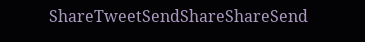ShareTweetSendShareShareSend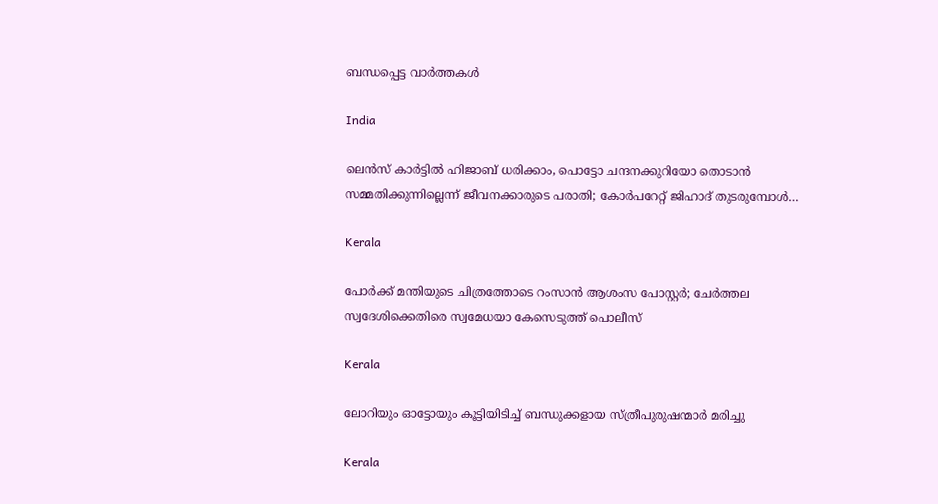ബന്ധപ്പെട്ട വാര്‍ത്തകള്‍

India

ലെന്‍സ് കാര്‍ട്ടില്‍ ഹിജാബ് ധരിക്കാം, പൊട്ടോ ചന്ദനക്കുറിയോ തൊടാന്‍ സമ്മതിക്കുന്നില്ലെന്ന് ജീവനക്കാരുടെ പരാതി; കോര്‍പറേറ്റ് ജിഹാദ് തുടരുമ്പോള്‍…

Kerala

പോര്‍ക്ക് മന്തിയുടെ ചിത്രത്തോടെ റംസാന്‍ ആശംസ പോസ്റ്റര്‍; ചേര്‍ത്തല സ്വദേശിക്കെതിരെ സ്വമേധയാ കേസെടുത്ത് പൊലീസ്

Kerala

ലോറിയും ഓട്ടോയും കൂട്ടിയിടിച്ച് ബന്ധുക്കളായ സ്ത്രീപുരുഷന്മാര്‍ മരിച്ചു

Kerala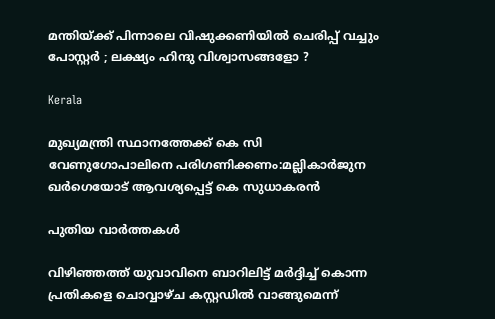മന്തിയ്‌ക്ക് പിന്നാലെ വിഷുക്കണിയിൽ ചെരിപ്പ് വച്ചും പോസ്റ്റർ ; ലക്ഷ്യം ഹിന്ദു വിശ്വാസങ്ങളോ ?

Kerala

മുഖ്യമന്ത്രി സ്ഥാനത്തേക്ക് കെ സി വേണുഗോപാലിനെ പരിഗണിക്കണം:മല്ലികാര്‍ജുന ഖര്‍ഗെയോട് ആവശ്യപ്പെട്ട് കെ സുധാകരന്‍

പുതിയ വാര്‍ത്തകള്‍

വിഴിഞ്ഞത്ത് യുവാവിനെ ബാറിലിട്ട് മര്‍ദ്ദിച്ച് കൊന്ന പ്രതികളെ ചൊവ്വാഴ്ച കസ്റ്റഡില്‍ വാങ്ങുമെന്ന്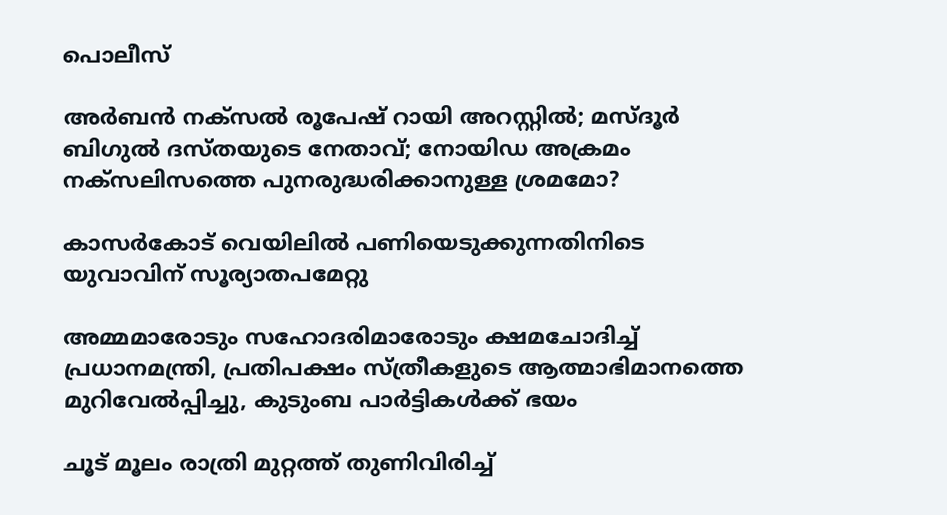പൊലീസ്

അര്‍ബന്‍ നക്സല്‍ രൂപേഷ് റായി അറസ്റ്റില്‍; മസ്ദൂര്‍ ബിഗുല്‍ ദസ്തയുടെ നേതാവ്; നോയിഡ അക്രമം നക്സലിസത്തെ പുനരുദ്ധരിക്കാനുള്ള ശ്രമമോ?

കാസര്‍കോട് വെയിലില്‍ പണിയെടുക്കുന്നതിനിടെ യുവാവിന് സൂര്യാതപമേറ്റു

അമ്മമാരോടും സഹോദരിമാരോടും ക്ഷമചോദിച്ച് പ്രധാനമന്ത്രി, പ്രതിപക്ഷം സ്ത്രീകളുടെ ആത്മാഭിമാനത്തെ മുറിവേല്‍പ്പിച്ചു, കുടുംബ പാര്‍ട്ടികള്‍ക്ക് ഭയം

ചൂട് മൂലം രാത്രി മുറ്റത്ത് തുണിവിരിച്ച്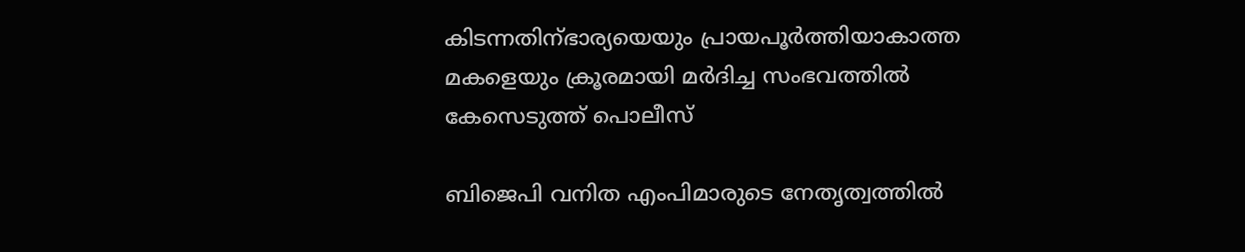കിടന്നതിന്ഭാര്യയെയും പ്രായപൂര്‍ത്തിയാകാത്ത മകളെയും ക്രൂരമായി മര്‍ദിച്ച സംഭവത്തില്‍ കേസെടുത്ത് പൊലീസ്

ബിജെപി വനിത എംപിമാരുടെ നേതൃത്വത്തില്‍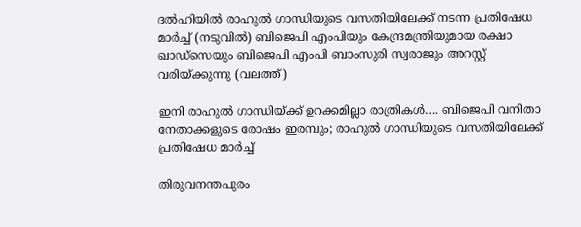ദല്‍ഹിയില്‍ രാഹുല്‍ ഗാന്ധിയുടെ വസതിയിലേക്ക് നടന്ന പ്രതിഷേധ മാര്‍ച്ച് (നടുവില്‍) ബിജെപി എംപിയും കേന്ദ്രമന്ത്രിയുമായ രക്ഷാ ഖാഡ്സെയും ബിജെപി എംപി ബാംസുരി സ്വരാജും അറസ്റ്റ് വരിയ്ക്കുന്നു (വലത്ത്)

ഇനി രാഹുല്‍ ഗാന്ധിയ്‌ക്ക് ഉറക്കമില്ലാ രാത്രികള്‍…. ബിജെപി വനിതാ നേതാക്കളുടെ രോഷം ഇരമ്പും; രാഹുല്‍ ഗാന്ധിയുടെ വസതിയിലേക്ക് പ്രതിഷേധ മാര്‍ച്ച്

തിരുവനന്തപുരം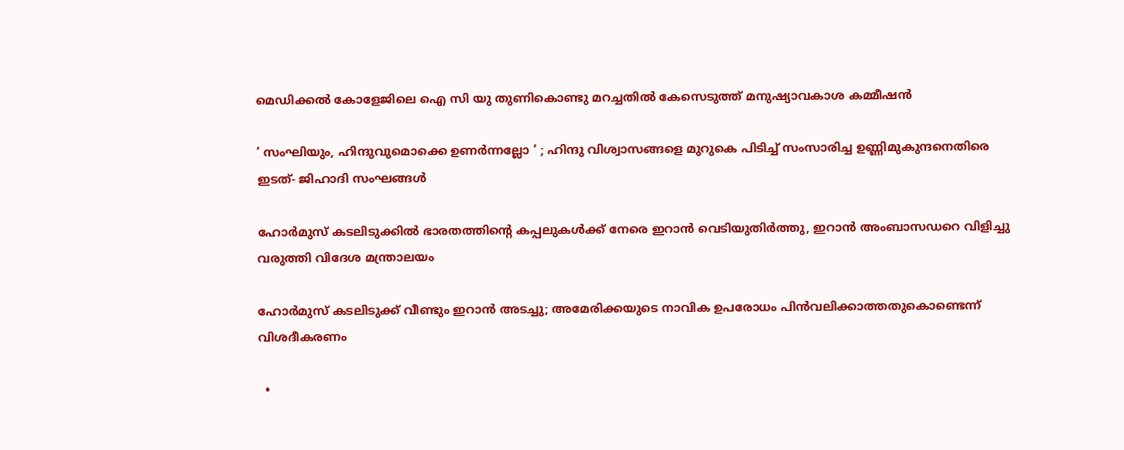മെഡിക്കല്‍ കോളേജിലെ ഐ സി യു തുണികൊണ്ടു മറച്ചതില്‍ കേസെടുത്ത് മനുഷ്യാവകാശ കമ്മീഷന്‍

‘ സംഘിയും, ഹിന്ദുവുമൊക്കെ ഉണർന്നല്ലോ ‘ ; ഹിന്ദു വിശ്വാസങ്ങളെ മുറുകെ പിടിച്ച് സംസാരിച്ച ഉണ്ണിമുകുന്ദനെതിരെ ഇടത്- ജിഹാദി സംഘങ്ങൾ

ഹോര്‍മുസ് കടലിടുക്കില്‍ ഭാരതത്തിന്റെ കപ്പലുകള്‍ക്ക് നേരെ ഇറാന്‍ വെടിയുതിര്‍ത്തു, ഇറാന്‍ അംബാസഡറെ വിളിച്ചു വരുത്തി വിദേശ മന്ത്രാലയം

ഹോര്‍മുസ് കടലിടുക്ക് വീണ്ടും ഇറാന്‍ അടച്ചു; അമേരിക്കയുടെ നാവിക ഉപരോധം പിന്‍വലിക്കാത്തതുകൊണ്ടെന്ന് വിശദീകരണം

  •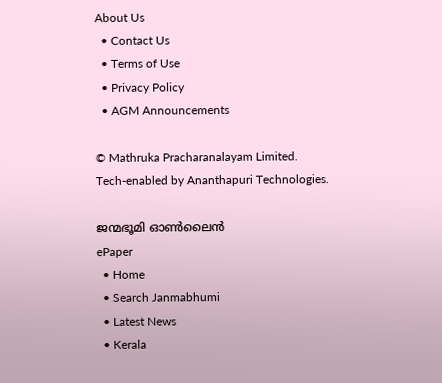About Us
  • Contact Us
  • Terms of Use
  • Privacy Policy
  • AGM Announcements

© Mathruka Pracharanalayam Limited.
Tech-enabled by Ananthapuri Technologies.

ജന്മഭൂമി ഓണ്‍ലൈന്‍
ePaper
  • Home
  • Search Janmabhumi
  • Latest News
  • Kerala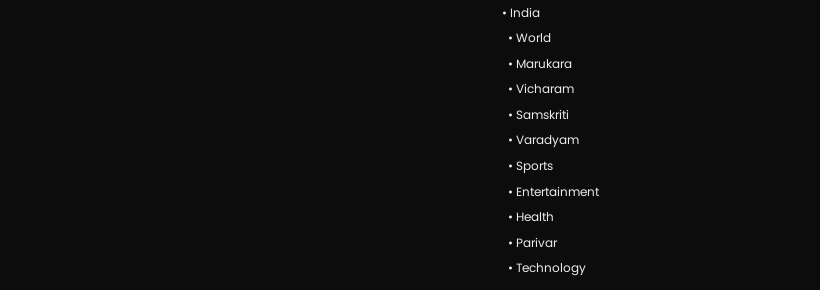• India
  • World
  • Marukara
  • Vicharam
  • Samskriti
  • Varadyam
  • Sports
  • Entertainment
  • Health
  • Parivar
  • Technology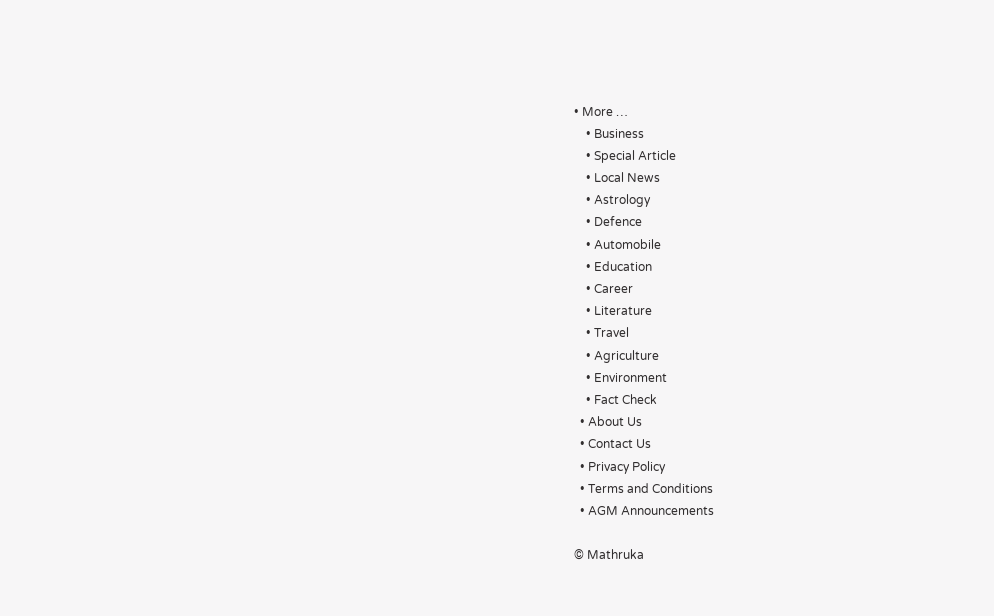• More …
    • Business
    • Special Article
    • Local News
    • Astrology
    • Defence
    • Automobile
    • Education
    • Career
    • Literature
    • Travel
    • Agriculture
    • Environment
    • Fact Check
  • About Us
  • Contact Us
  • Privacy Policy
  • Terms and Conditions
  • AGM Announcements

© Mathruka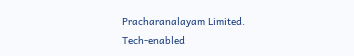Pracharanalayam Limited.
Tech-enabled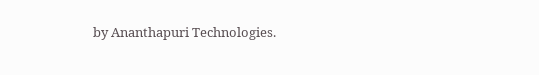by Ananthapuri Technologies.